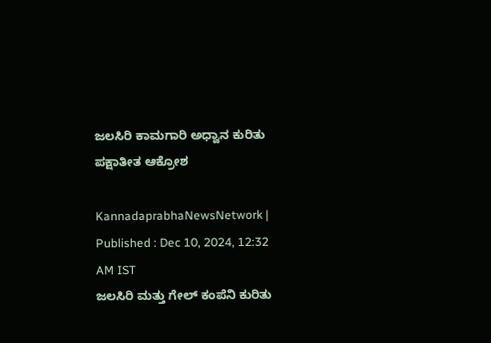ಜಲಸಿರಿ ಕಾಮಗಾರಿ ಅಧ್ವಾನ ಕುರಿತು ಪಕ್ಷಾತೀತ ಆಕ್ರೋಶ

KannadaprabhaNewsNetwork |
Published : Dec 10, 2024, 12:32 AM IST
ಜಲಸಿರಿ ಮತ್ತು ಗೇಲ್‌ ಕಂಪೆನಿ ಕುರಿತು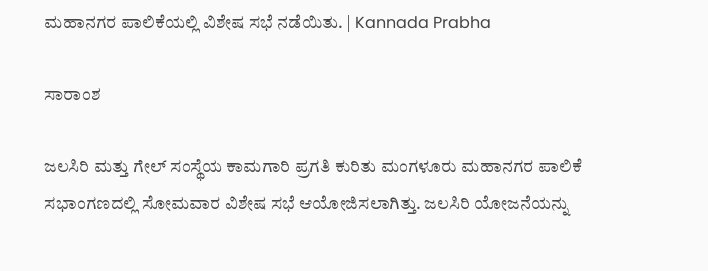ಮಹಾನಗರ ಪಾಲಿಕೆಯಲ್ಲಿ ವಿಶೇಷ ಸಭೆ ನಡೆಯಿತು. | Kannada Prabha

ಸಾರಾಂಶ

ಜಲಸಿರಿ ಮತ್ತು ಗೇಲ್‌ ಸಂಸ್ಥೆಯ ಕಾಮಗಾರಿ ಪ್ರಗತಿ ಕುರಿತು ಮಂಗಳೂರು ಮಹಾನಗರ ಪಾಲಿಕೆ ಸಭಾಂಗಣದಲ್ಲಿ ಸೋಮವಾರ ವಿಶೇಷ ಸಭೆ ಆಯೋಜಿಸಲಾಗಿತ್ತು. ಜಲಸಿರಿ ಯೋಜನೆಯನ್ನು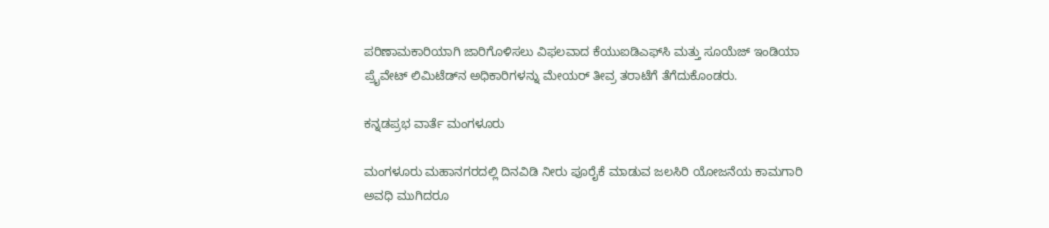ಪರಿಣಾಮಕಾರಿಯಾಗಿ ಜಾರಿಗೊಳಿಸಲು ವಿಫಲವಾದ ಕೆಯುಐಡಿಎಫ್‌ಸಿ ಮತ್ತು ಸೂಯೆಜ್ ಇಂಡಿಯಾ ಪ್ರೈವೇಟ್ ಲಿಮಿಟೆಡ್‌ನ ಅಧಿಕಾರಿಗಳನ್ನು ಮೇಯರ್ ತೀವ್ರ ತರಾಟೆಗೆ ತೆಗೆದುಕೊಂಡರು.

ಕನ್ನಡಪ್ರಭ ವಾರ್ತೆ ಮಂಗಳೂರು

ಮಂಗಳೂರು ಮಹಾನಗರದಲ್ಲಿ ದಿನವಿಡಿ ನೀರು ಪೂರೈಕೆ ಮಾಡುವ ಜಲಸಿರಿ ಯೋಜನೆಯ ಕಾಮಗಾರಿ ಅವಧಿ ಮುಗಿದರೂ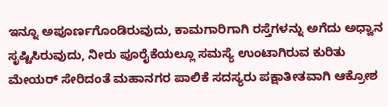ಇನ್ನೂ ಅಪೂರ್ಣಗೊಂಡಿರುವುದು, ಕಾಮಗಾರಿಗಾಗಿ ರಸ್ತೆಗಳನ್ನು ಅಗೆದು ಅಧ್ವಾನ ಸೃಷ್ಟಿಸಿರುವುದು, ನೀರು ಪೂರೈಕೆಯಲ್ಲೂ ಸಮಸ್ಯೆ ಉಂಟಾಗಿರುವ ಕುರಿತು ಮೇಯರ್‌ ಸೇರಿದಂತೆ ಮಹಾನಗರ ಪಾಲಿಕೆ ಸದಸ್ಯರು ಪಕ್ಷಾತೀತವಾಗಿ ಆಕ್ರೋಶ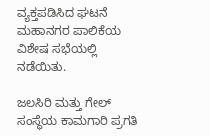ವ್ಯಕ್ತಪಡಿಸಿದ ಘಟನೆ ಮಹಾನಗರ ಪಾಲಿಕೆಯ ವಿಶೇಷ ಸಭೆಯಲ್ಲಿ ನಡೆಯಿತು.

ಜಲಸಿರಿ ಮತ್ತು ಗೇಲ್‌ ಸಂಸ್ಥೆಯ ಕಾಮಗಾರಿ ಪ್ರಗತಿ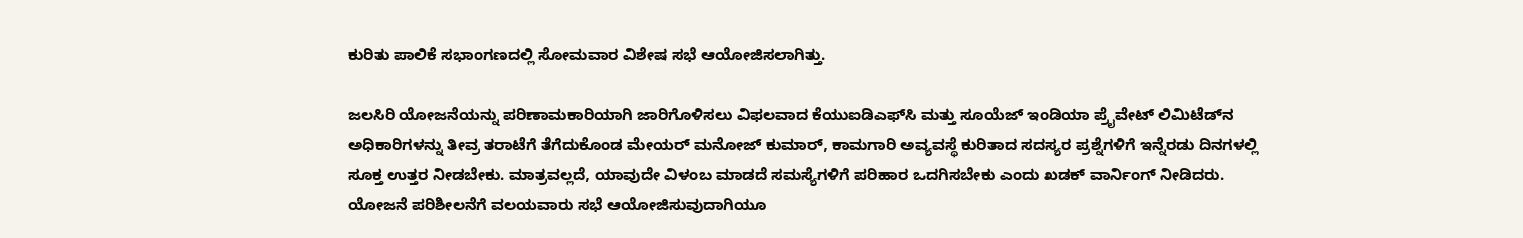ಕುರಿತು ಪಾಲಿಕೆ ಸಭಾಂಗಣದಲ್ಲಿ ಸೋಮವಾರ ವಿಶೇಷ ಸಭೆ ಆಯೋಜಿಸಲಾಗಿತ್ತು.

ಜಲಸಿರಿ ಯೋಜನೆಯನ್ನು ಪರಿಣಾಮಕಾರಿಯಾಗಿ ಜಾರಿಗೊಳಿಸಲು ವಿಫಲವಾದ ಕೆಯುಐಡಿಎಫ್‌ಸಿ ಮತ್ತು ಸೂಯೆಜ್ ಇಂಡಿಯಾ ಪ್ರೈವೇಟ್ ಲಿಮಿಟೆಡ್‌ನ ಅಧಿಕಾರಿಗಳನ್ನು ತೀವ್ರ ತರಾಟೆಗೆ ತೆಗೆದುಕೊಂಡ ಮೇಯರ್‌ ಮನೋಜ್‌ ಕುಮಾರ್‌, ಕಾಮಗಾರಿ ಅವ್ಯವಸ್ಥೆ ಕುರಿತಾದ ಸದಸ್ಯರ ಪ್ರಶ್ನೆಗಳಿಗೆ ಇನ್ನೆರಡು ದಿನಗಳಲ್ಲಿ ಸೂಕ್ತ ಉತ್ತರ ನೀಡಬೇಕು. ಮಾತ್ರವಲ್ಲದೆ, ಯಾವುದೇ ವಿಳಂಬ ಮಾಡದೆ ಸಮಸ್ಯೆಗಳಿಗೆ ಪರಿಹಾರ ಒದಗಿಸಬೇಕು ಎಂದು ಖಡಕ್‌ ವಾರ್ನಿಂಗ್‌ ನೀಡಿದರು. ಯೋಜನೆ ಪರಿಶೀಲನೆಗೆ ವಲಯವಾರು ಸಭೆ ಆಯೋಜಿಸುವುದಾಗಿಯೂ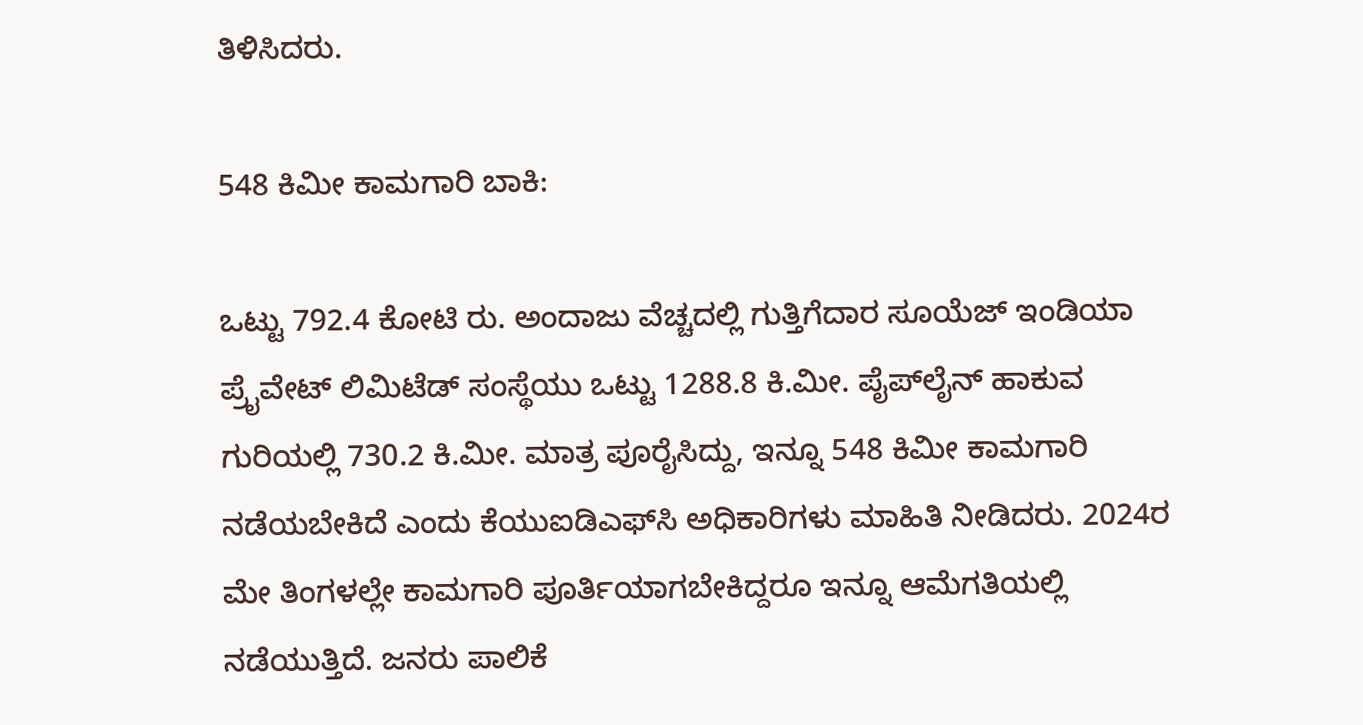ತಿಳಿಸಿದರು.

548 ಕಿಮೀ ಕಾಮಗಾರಿ ಬಾಕಿ:

ಒಟ್ಟು 792.4 ಕೋಟಿ ರು. ಅಂದಾಜು ವೆಚ್ಚದಲ್ಲಿ ಗುತ್ತಿಗೆದಾರ ಸೂಯೆಜ್ ಇಂಡಿಯಾ ಪ್ರೈವೇಟ್ ಲಿಮಿಟೆಡ್ ಸಂಸ್ಥೆಯು ಒಟ್ಟು 1288.8 ಕಿ.ಮೀ. ಪೈಪ್‌ಲೈನ್‌ ಹಾಕುವ ಗುರಿಯಲ್ಲಿ 730.2 ಕಿ.ಮೀ. ಮಾತ್ರ ಪೂರೈಸಿದ್ದು, ಇನ್ನೂ 548 ಕಿಮೀ ಕಾಮಗಾರಿ ನಡೆಯಬೇಕಿದೆ ಎಂದು ಕೆಯುಐಡಿಎಫ್‌ಸಿ ಅಧಿಕಾರಿಗಳು ಮಾಹಿತಿ ನೀಡಿದರು. 2024ರ ಮೇ ತಿಂಗಳಲ್ಲೇ ಕಾಮಗಾರಿ ಪೂರ್ತಿಯಾಗಬೇಕಿದ್ದರೂ ಇನ್ನೂ ಆಮೆಗತಿಯಲ್ಲಿ ನಡೆಯುತ್ತಿದೆ. ಜನರು ಪಾಲಿಕೆ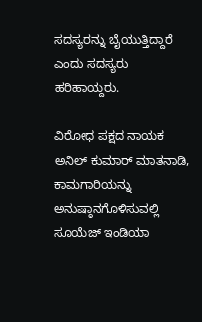ಸದಸ್ಯರನ್ನು ಬೈಯುತ್ತಿದ್ದಾರೆ ಎಂದು ಸದಸ್ಯರು ಹರಿಹಾಯ್ದರು.

ವಿರೋಧ ಪಕ್ಷದ ನಾಯಕ ಅನಿಲ್‌ ಕುಮಾರ್‌ ಮಾತನಾಡಿ, ಕಾಮಗಾರಿಯನ್ನು ಅನುಷ್ಠಾನಗೊಳಿಸುವಲ್ಲಿ ಸೂಯೆಜ್ ಇಂಡಿಯಾ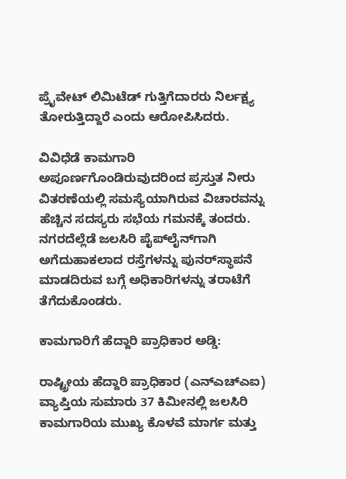ಪ್ರೈವೇಟ್ ಲಿಮಿಟೆಡ್ ಗುತ್ತಿಗೆದಾರರು ನಿರ್ಲಕ್ಷ್ಯ ತೋರುತ್ತಿದ್ದಾರೆ ಎಂದು ಆರೋಪಿಸಿದರು.

ವಿವಿಧೆಡೆ ಕಾಮಗಾರಿ ಅಪೂರ್ಣಗೊಂಡಿರುವುದರಿಂದ ಪ್ರಸ್ತುತ ನೀರು ವಿತರಣೆಯಲ್ಲಿ ಸಮಸ್ಯೆಯಾಗಿರುವ ವಿಚಾರವನ್ನು ಹೆಚ್ಚಿನ ಸದಸ್ಯರು ಸಭೆಯ ಗಮನಕ್ಕೆ ತಂದರು. ನಗರದೆಲ್ಲೆಡೆ ಜಲಸಿರಿ ಪೈಪ್‌ಲೈನ್‌ಗಾಗಿ ಅಗೆದುಹಾಕಲಾದ ರಸ್ತೆಗಳನ್ನು ಪುನರ್‌ಸ್ಥಾಪನೆ ಮಾಡದಿರುವ ಬಗ್ಗೆ ಅಧಿಕಾರಿಗಳನ್ನು ತರಾಟೆಗೆ ತೆಗೆದುಕೊಂಡರು.

ಕಾಮಗಾರಿಗೆ ಹೆದ್ದಾರಿ ಪ್ರಾಧಿಕಾರ ಅಡ್ಡಿ:

ರಾಷ್ಟ್ರೀಯ ಹೆದ್ದಾರಿ ಪ್ರಾಧಿಕಾರ (ಎನ್‌ಎಚ್‌ಎಐ) ವ್ಯಾಪ್ತಿಯ ಸುಮಾರು 37 ಕಿಮೀನಲ್ಲಿ ಜಲಸಿರಿ ಕಾಮಗಾರಿಯ ಮುಖ್ಯ ಕೊಳವೆ ಮಾರ್ಗ ಮತ್ತು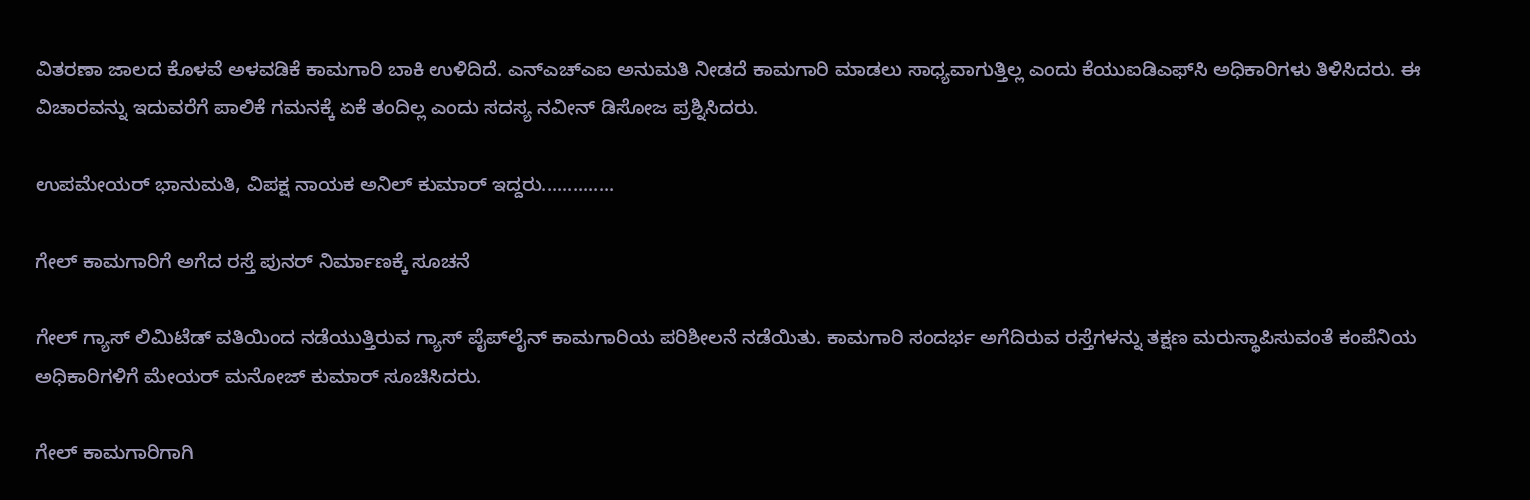ವಿತರಣಾ ಜಾಲದ ಕೊಳವೆ ಅಳವಡಿಕೆ ಕಾಮಗಾರಿ ಬಾಕಿ ಉಳಿದಿದೆ. ಎನ್‌ಎಚ್‌ಎಐ ಅನುಮತಿ ನೀಡದೆ ಕಾಮಗಾರಿ ಮಾಡಲು ಸಾಧ್ಯವಾಗುತ್ತಿಲ್ಲ ಎಂದು ಕೆಯುಐಡಿಎಫ್‌ಸಿ ಅಧಿಕಾರಿಗಳು ತಿಳಿಸಿದರು. ಈ ವಿಚಾರವನ್ನು ಇದುವರೆಗೆ ಪಾಲಿಕೆ ಗಮನಕ್ಕೆ ಏಕೆ ತಂದಿಲ್ಲ ಎಂದು ಸದಸ್ಯ ನವೀನ್‌ ಡಿಸೋಜ ಪ್ರಶ್ನಿಸಿದರು.

ಉಪಮೇಯರ್‌ ಭಾನುಮತಿ, ವಿಪಕ್ಷ ನಾಯಕ ಅನಿಲ್‌ ಕುಮಾರ್‌ ಇದ್ದರು..............

ಗೇಲ್‌ ಕಾಮಗಾರಿಗೆ ಅಗೆದ ರಸ್ತೆ ಪುನರ್‌ ನಿರ್ಮಾಣಕ್ಕೆ ಸೂಚನೆ

ಗೇಲ್‌ ಗ್ಯಾಸ್‌ ಲಿಮಿಟೆಡ್‌ ವತಿಯಿಂದ ನಡೆಯುತ್ತಿರುವ ಗ್ಯಾಸ್‌ ಪೈಪ್‌ಲೈನ್‌ ಕಾಮಗಾರಿಯ ಪರಿಶೀಲನೆ ನಡೆಯಿತು. ಕಾಮಗಾರಿ ಸಂದರ್ಭ ಅಗೆದಿರುವ ರಸ್ತೆಗಳನ್ನು ತಕ್ಷಣ ಮರುಸ್ಥಾಪಿಸುವಂತೆ ಕಂಪೆನಿಯ ಅಧಿಕಾರಿಗಳಿಗೆ ಮೇಯರ್ ಮನೋಜ್ ಕುಮಾರ್ ಸೂಚಿಸಿದರು.

ಗೇಲ್‌ ಕಾಮಗಾರಿಗಾಗಿ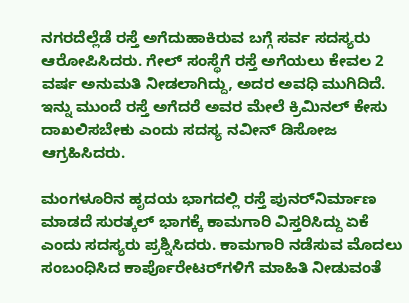ನಗರದೆಲ್ಲೆಡೆ ರಸ್ತೆ ಅಗೆದುಹಾಕಿರುವ ಬಗ್ಗೆ ಸರ್ವ ಸದಸ್ಯರು ಆರೋಪಿಸಿದರು. ಗೇಲ್‌ ಸಂಸ್ಥೆಗೆ ರಸ್ತೆ ಅಗೆಯಲು ಕೇವಲ 2 ವರ್ಷ ಅನುಮತಿ ನೀಡಲಾಗಿದ್ದು, ಅದರ ಅವಧಿ ಮುಗಿದಿದೆ. ಇನ್ನು ಮುಂದೆ ರಸ್ತೆ ಅಗೆದರೆ ಅವರ ಮೇಲೆ ಕ್ರಿಮಿನಲ್‌ ಕೇಸು ದಾಖಲಿಸಬೇಕು ಎಂದು ಸದಸ್ಯ ನವೀನ್‌ ಡಿಸೋಜ ಆಗ್ರಹಿಸಿದರು.

ಮಂಗಳೂರಿನ ಹೃದಯ ಭಾಗದಲ್ಲಿ ರಸ್ತೆ ಪುನರ್‌ನಿರ್ಮಾಣ ಮಾಡದೆ ಸುರತ್ಕಲ್‌ ಭಾಗಕ್ಕೆ ಕಾಮಗಾರಿ ವಿಸ್ತರಿಸಿದ್ದು ಏಕೆ ಎಂದು ಸದಸ್ಯರು ಪ್ರಶ್ನಿಸಿದರು. ಕಾಮಗಾರಿ ನಡೆಸುವ ಮೊದಲು ಸಂಬಂಧಿಸಿದ ಕಾರ್ಪೊರೇಟರ್‌ಗಳಿಗೆ ಮಾಹಿತಿ ನೀಡುವಂತೆ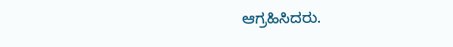ಆಗ್ರಹಿಸಿದರು.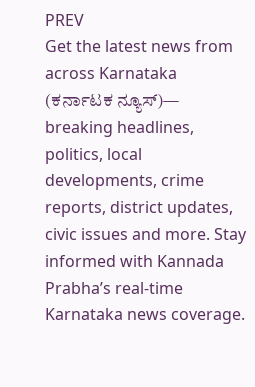PREV
Get the latest news from across Karnataka (ಕರ್ನಾಟಕ ನ್ಯೂಸ್)— breaking headlines, politics, local developments, crime reports, district updates, civic issues and more. Stay informed with Kannada Prabha’s real‑time Karnataka news coverage.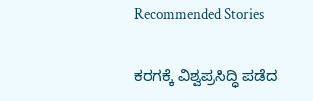Recommended Stories

ಕರಗಕ್ಕೆ ವಿಶ್ವಪ್ರಸಿದ್ಧಿ ಪಡೆದ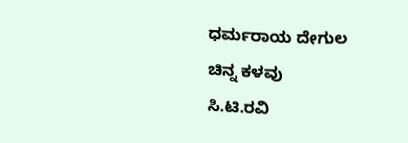ಧರ್ಮರಾಯ ದೇಗುಲ ಚಿನ್ನ ಕಳವು
ಸಿ.ಟಿ.ರವಿ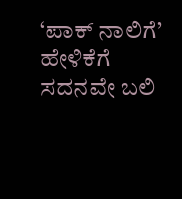‘ಪಾಕ್‌ ನಾಲಿಗೆ’ ಹೇಳಿಕೆಗೆ ಸದನವೇ ಬಲಿ